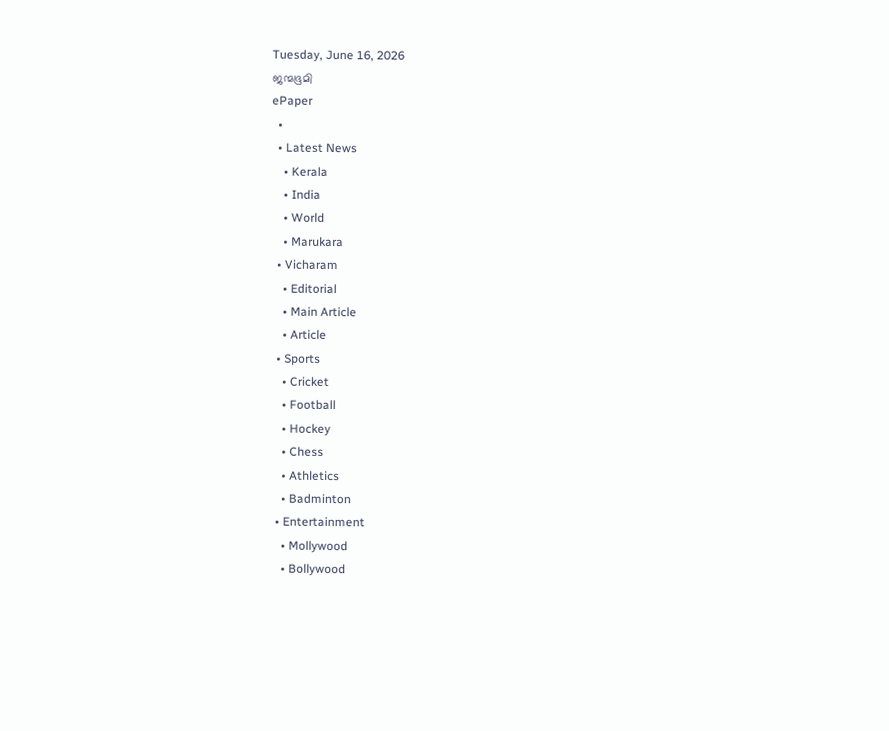Tuesday, June 16, 2026
ജന്മഭൂമി
ePaper
  •
  • Latest News
    • Kerala
    • India
    • World
    • Marukara
  • Vicharam
    • Editorial
    • Main Article
    • Article
  • Sports
    • Cricket
    • Football
    • Hockey
    • Chess
    • Athletics
    • Badminton
  • Entertainment
    • Mollywood
    • Bollywood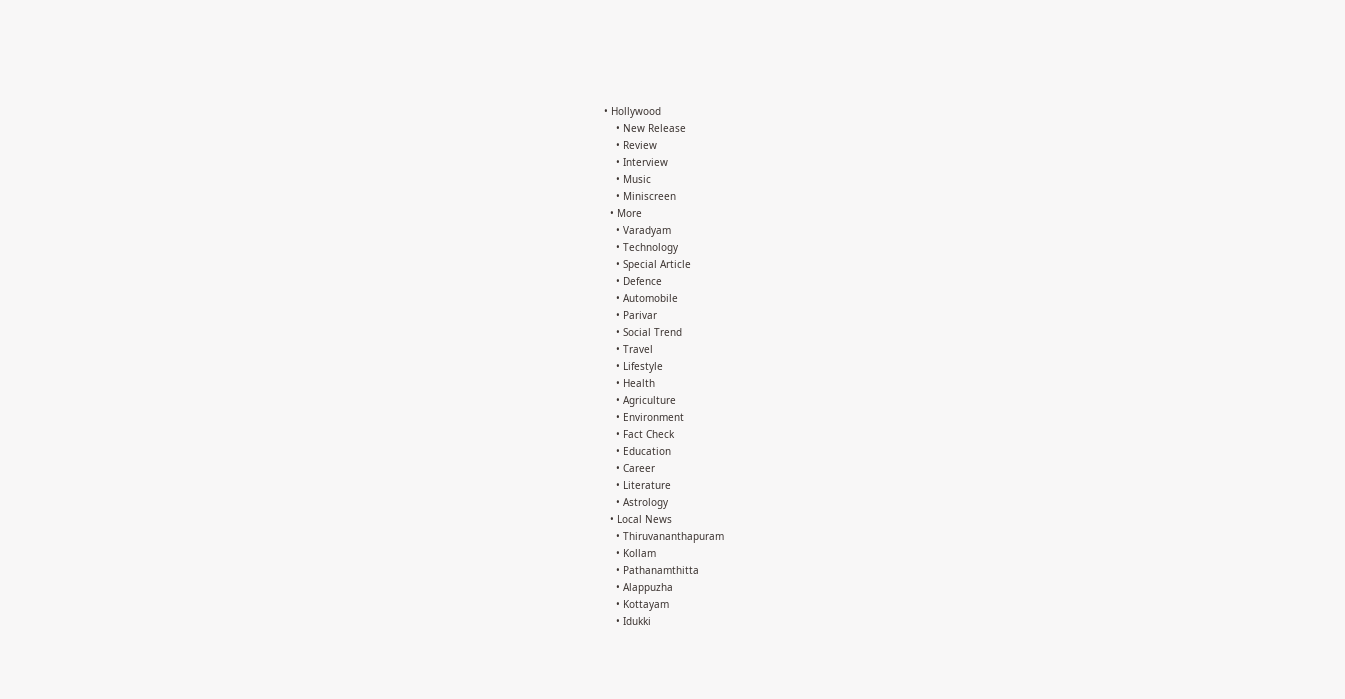• Hollywood
    • New Release
    • Review
    • Interview
    • Music
    • Miniscreen
  • More
    • Varadyam
    • Technology
    • Special Article
    • Defence
    • Automobile
    • Parivar
    • Social Trend
    • Travel
    • Lifestyle
    • Health
    • Agriculture
    • Environment
    • Fact Check
    • Education
    • Career
    • Literature
    • Astrology
  • Local News
    • Thiruvananthapuram
    • Kollam
    • Pathanamthitta
    • Alappuzha
    • Kottayam
    • Idukki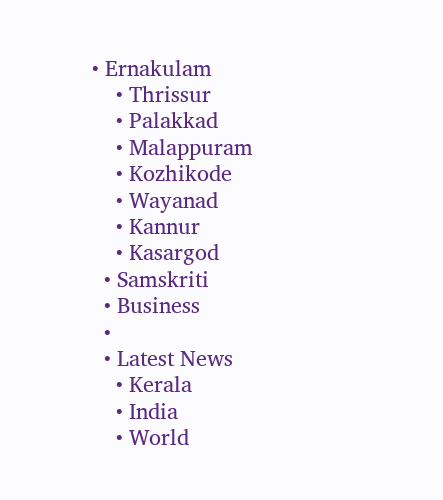• Ernakulam
    • Thrissur
    • Palakkad
    • Malappuram
    • Kozhikode
    • Wayanad
    • Kannur
    • Kasargod
  • Samskriti
  • Business
  •
  • Latest News
    • Kerala
    • India
    • World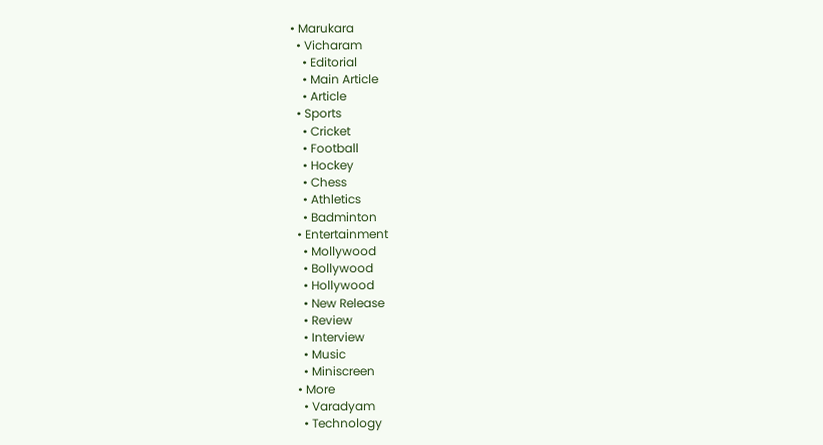• Marukara
  • Vicharam
    • Editorial
    • Main Article
    • Article
  • Sports
    • Cricket
    • Football
    • Hockey
    • Chess
    • Athletics
    • Badminton
  • Entertainment
    • Mollywood
    • Bollywood
    • Hollywood
    • New Release
    • Review
    • Interview
    • Music
    • Miniscreen
  • More
    • Varadyam
    • Technology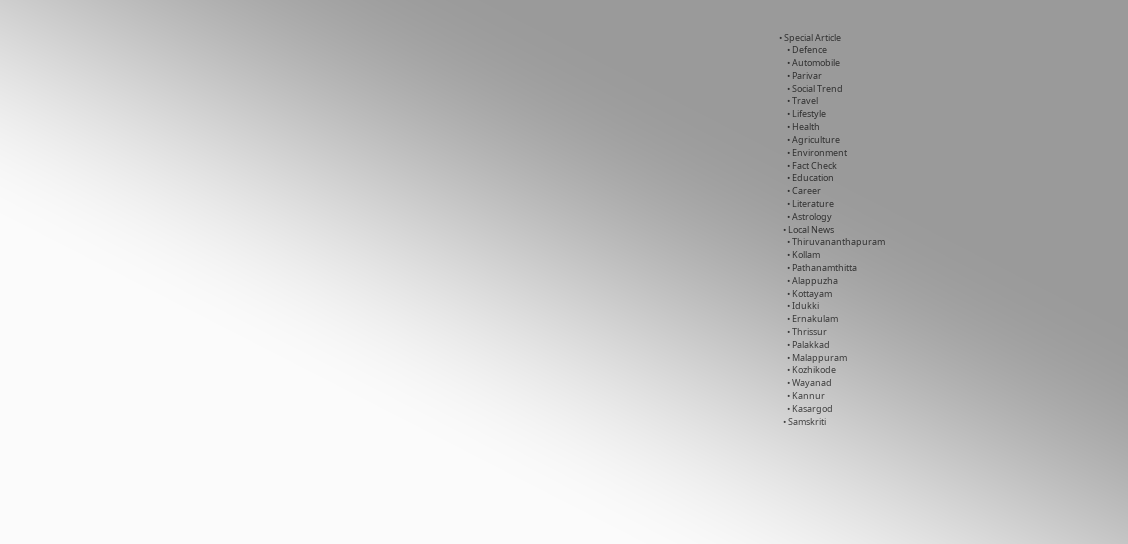• Special Article
    • Defence
    • Automobile
    • Parivar
    • Social Trend
    • Travel
    • Lifestyle
    • Health
    • Agriculture
    • Environment
    • Fact Check
    • Education
    • Career
    • Literature
    • Astrology
  • Local News
    • Thiruvananthapuram
    • Kollam
    • Pathanamthitta
    • Alappuzha
    • Kottayam
    • Idukki
    • Ernakulam
    • Thrissur
    • Palakkad
    • Malappuram
    • Kozhikode
    • Wayanad
    • Kannur
    • Kasargod
  • Samskriti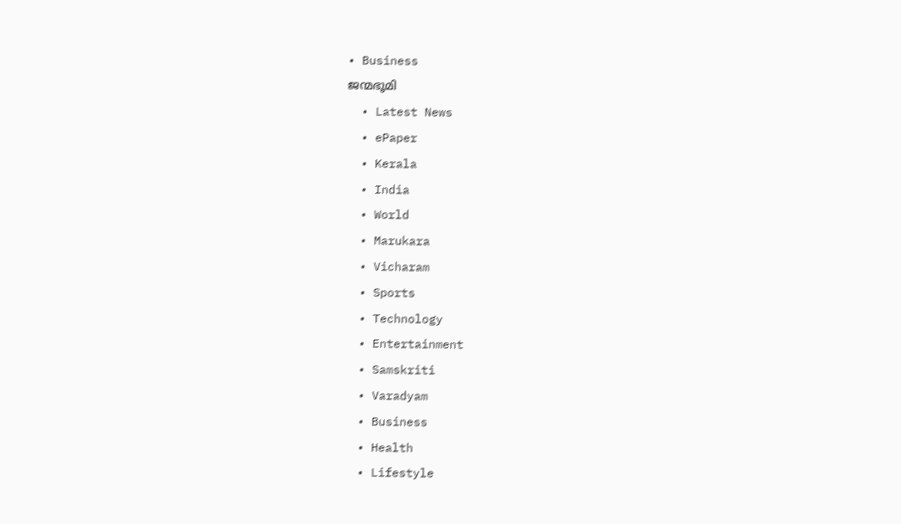• Business
ജന്മഭൂമി
  • Latest News
  • ePaper
  • Kerala
  • India
  • World
  • Marukara
  • Vicharam
  • Sports
  • Technology
  • Entertainment
  • Samskriti
  • Varadyam
  • Business
  • Health
  • Lifestyle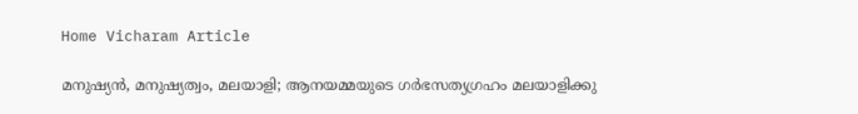Home Vicharam Article

മനുഷ്യന്‍, മനുഷ്യത്വം, മലയാളി; ആനയമ്മയുടെ ഗര്‍ഭസത്യഗ്രഹം മലയാളിക്കു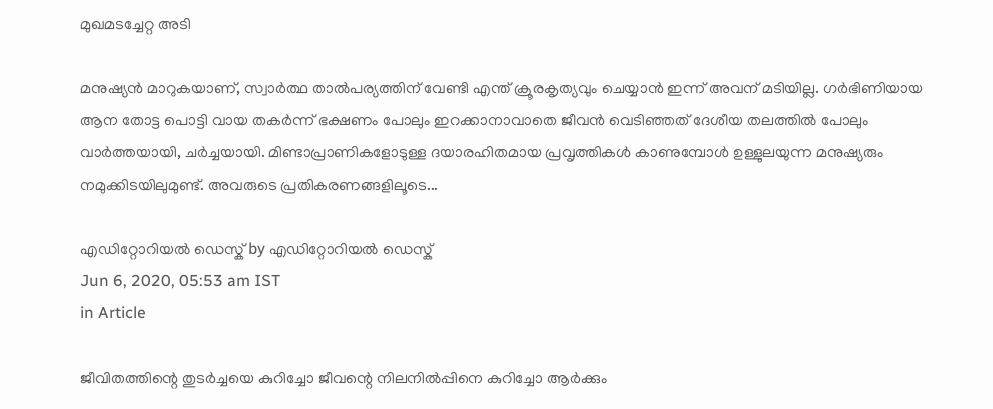മുഖമടച്ചേറ്റ അടി

മനുഷ്യന്‍ മാറുകയാണ്, സ്വാര്‍ത്ഥ താല്‍പര്യത്തിന് വേണ്ടി എന്ത് ക്രൂരകൃത്യവും ചെയ്യാന്‍ ഇന്ന് അവന് മടിയില്ല. ഗര്‍ഭിണിയായ ആന തോട്ട പൊട്ടി വായ തകര്‍ന്ന് ഭക്ഷണം പോലും ഇറക്കാനാവാതെ ജീവന്‍ വെടിഞ്ഞത് ദേശീയ തലത്തില്‍ പോലും വാര്‍ത്തയായി, ചര്‍ച്ചയായി. മിണ്ടാപ്രാണികളോടുള്ള ദയാരഹിതമായ പ്രവൃത്തികള്‍ കാണുമ്പോള്‍ ഉള്ളുലയുന്ന മനുഷ്യരും നമുക്കിടയിലുമുണ്ട്. അവരുടെ പ്രതികരണങ്ങളിലൂടെ...

എഡിറ്റോറിയൽ ഡെസ്ക് by എഡിറ്റോറിയൽ ഡെസ്ക്
Jun 6, 2020, 05:53 am IST
in Article

ജീവിതത്തിന്റെ തുടര്‍ച്ചയെ കുറിച്ചോ ജീവന്റെ നിലനില്‍പ്പിനെ കുറിച്ചോ ആര്‍ക്കും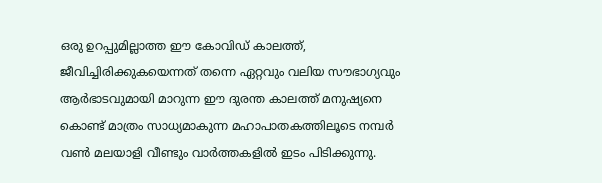ഒരു ഉറപ്പുമില്ലാത്ത ഈ കോവിഡ് കാലത്ത്, ജീവിച്ചിരിക്കുകയെന്നത് തന്നെ ഏറ്റവും വലിയ സൗഭാഗ്യവും ആര്‍ഭാടവുമായി മാറുന്ന ഈ ദുരന്ത കാലത്ത് മനുഷ്യനെ കൊണ്ട് മാത്രം സാധ്യമാകുന്ന മഹാപാതകത്തിലൂടെ നമ്പര്‍ വണ്‍ മലയാളി വീണ്ടും വാര്‍ത്തകളില്‍ ഇടം പിടിക്കുന്നു.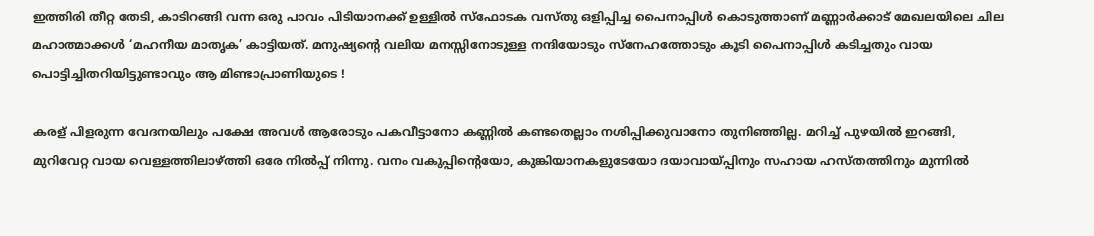ഇത്തിരി തീറ്റ തേടി, കാടിറങ്ങി വന്ന ഒരു പാവം പിടിയാനക്ക് ഉള്ളില്‍ സ്ഫോടക വസ്തു ഒളിപ്പിച്ച പൈനാപ്പിള്‍ കൊടുത്താണ് മണ്ണാര്‍ക്കാട് മേഖലയിലെ ചില മഹാത്മാക്കള്‍ ‘മഹനീയ മാതൃക’ കാട്ടിയത്. മനുഷ്യന്റെ വലിയ മനസ്സിനോടുള്ള നന്ദിയോടും സ്‌നേഹത്തോടും കൂടി പൈനാപ്പിള്‍ കടിച്ചതും വായ പൊട്ടിച്ചിതറിയിട്ടുണ്ടാവും ആ മിണ്ടാപ്രാണിയുടെ !

കരള് പിളരുന്ന വേദനയിലും പക്ഷേ അവള്‍ ആരോടും പകവീട്ടാനോ കണ്ണില്‍ കണ്ടതെല്ലാം നശിപ്പിക്കുവാനോ തുനിഞ്ഞില്ല. മറിച്ച് പുഴയില്‍ ഇറങ്ങി, മുറിവേറ്റ വായ വെള്ളത്തിലാഴ്‌ത്തി ഒരേ നില്‍പ്പ് നിന്നു. വനം വകുപ്പിന്റെയോ, കുങ്കിയാനകളുടേയോ ദയാവായ്‌പ്പിനും സഹായ ഹസ്തത്തിനും മുന്നില്‍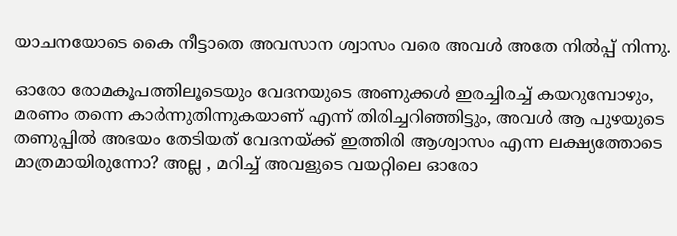യാചനയോടെ കൈ നീട്ടാതെ അവസാന ശ്വാസം വരെ അവള്‍ അതേ നില്‍പ്പ് നിന്നു.

ഓരോ രോമകൂപത്തിലൂടെയും വേദനയുടെ അണുക്കള്‍ ഇരച്ചിരച്ച് കയറുമ്പോഴും, മരണം തന്നെ കാര്‍ന്നുതിന്നുകയാണ് എന്ന് തിരിച്ചറിഞ്ഞിട്ടും, അവള്‍ ആ പുഴയുടെ തണുപ്പില്‍ അഭയം തേടിയത് വേദനയ്‌ക്ക് ഇത്തിരി ആശ്വാസം എന്ന ലക്ഷ്യത്തോടെ മാത്രമായിരുന്നോ? അല്ല , മറിച്ച് അവളുടെ വയറ്റിലെ ഓരോ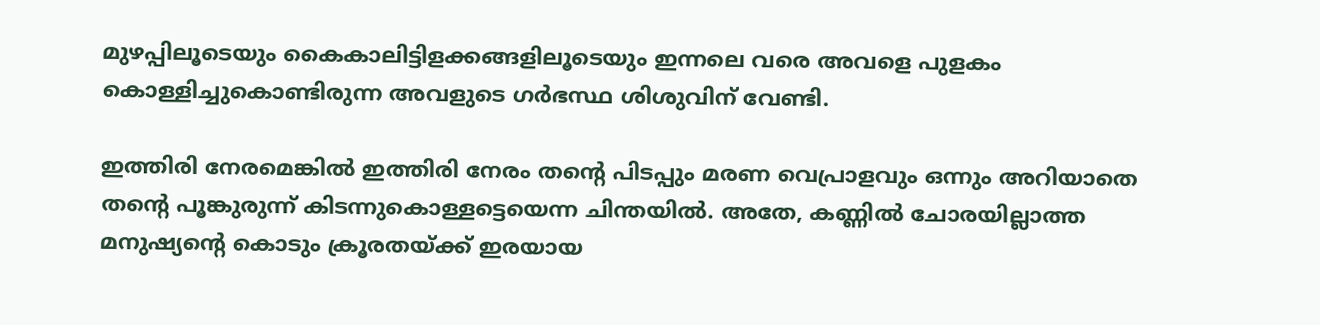മുഴപ്പിലൂടെയും കൈകാലിട്ടിളക്കങ്ങളിലൂടെയും ഇന്നലെ വരെ അവളെ പുളകം കൊള്ളിച്ചുകൊണ്ടിരുന്ന അവളുടെ ഗര്‍ഭസ്ഥ ശിശുവിന് വേണ്ടി.

ഇത്തിരി നേരമെങ്കില്‍ ഇത്തിരി നേരം തന്റെ പിടപ്പും മരണ വെപ്രാളവും ഒന്നും അറിയാതെ തന്റെ പൂങ്കുരുന്ന് കിടന്നുകൊള്ളട്ടെയെന്ന ചിന്തയില്‍. അതേ, കണ്ണില്‍ ചോരയില്ലാത്ത മനുഷ്യന്റെ കൊടും ക്രൂരതയ്‌ക്ക് ഇരയായ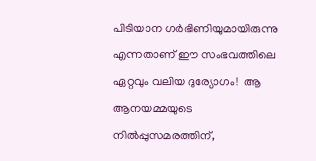പിടിയാന ഗര്‍ഭിണിയുമായിരുന്നു എന്നതാണ് ഈ സംഭവത്തിലെ ഏറ്റവും വലിയ ദുര്യോഗം!  ആ ആനയമ്മയുടെ നില്‍പ്പുസമരത്തിന്,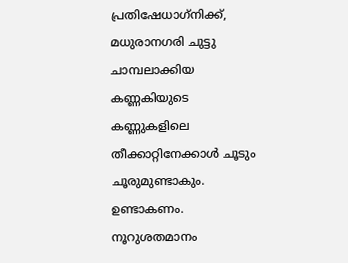പ്രതിഷേധാഗ്‌നിക്ക്, മധുരാനഗരി ചുട്ടു ചാമ്പലാക്കിയ കണ്ണകിയുടെ കണ്ണുകളിലെ തീക്കാറ്റിനേക്കാള്‍ ചൂടും ചൂരുമുണ്ടാകും. ഉണ്ടാകണം. നൂറുശതമാനം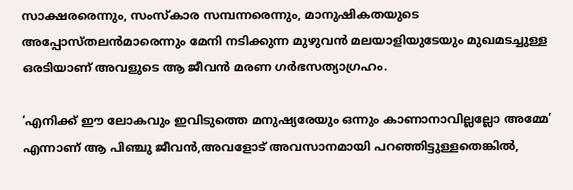സാക്ഷരരെന്നും, സംസ്‌കാര സമ്പന്നരെന്നും, മാനുഷികതയുടെ അപ്പോസ്തലന്‍മാരെന്നും മേനി നടിക്കുന്ന മുഴുവന്‍ മലയാളിയുടേയും മുഖമടച്ചുള്ള ഒരടിയാണ് അവളുടെ ആ ജീവന്‍ മരണ ഗര്‍ഭസത്യാഗ്രഹം.

‘എനിക്ക് ഈ ലോകവും ഇവിടുത്തെ മനുഷ്യരേയും ഒന്നും കാണാനാവില്ലല്ലോ അമ്മേ’ എന്നാണ് ആ പിഞ്ചു ജീവന്‍,അവളോട് അവസാനമായി പറഞ്ഞിട്ടുള്ളതെങ്കില്‍,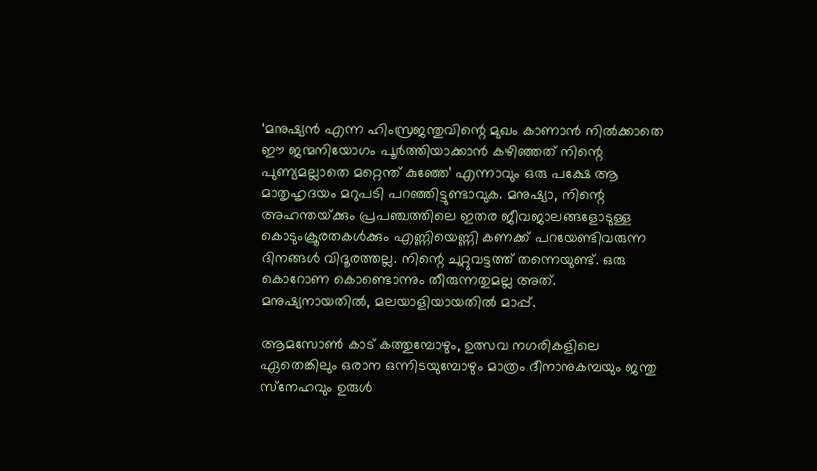‘മനുഷ്യന്‍ എന്ന ഹിംസ്രജന്തുവിന്റെ മുഖം കാണാന്‍ നില്‍ക്കാതെ ഈ ജന്മനിയോഗം പൂര്‍ത്തിയാക്കാന്‍ കഴിഞ്ഞത് നിന്റെ പുണ്യമല്ലാതെ മറ്റെന്ത് കുഞ്ഞേ’ എന്നാവും ഒരു പക്ഷേ ആ മാതൃഹൃദയം മറുപടി പറഞ്ഞിട്ടുണ്ടാവുക. മനുഷ്യാ, നിന്റെ അഹന്തയ്‌ക്കും പ്രപഞ്ചത്തിലെ ഇതര ജീവജാലങ്ങളോടുള്ള കൊടുംക്രൂരതകള്‍ക്കും എണ്ണിയെണ്ണി കണക്ക് പറയേണ്ടിവരുന്ന ദിനങ്ങള്‍ വിദൂരത്തല്ല. നിന്റെ ചുറ്റുവട്ടത്ത് തന്നെയുണ്ട്. ഒരു കൊറോണ കൊണ്ടൊന്നും തീരുന്നതുമല്ല അത്. മനുഷ്യനായതില്‍, മലയാളിയായതില്‍ മാപ്പ്.

ആമസോണ്‍ കാട് കത്തുമ്പോഴും, ഉത്സവ നഗരികളിലെ ഏതെങ്കിലും ഒരാന ഒന്നിടയുമ്പോഴും മാത്രം ദീനാനുകമ്പയും ജന്തു സ്‌നേഹവും ഉരുള്‍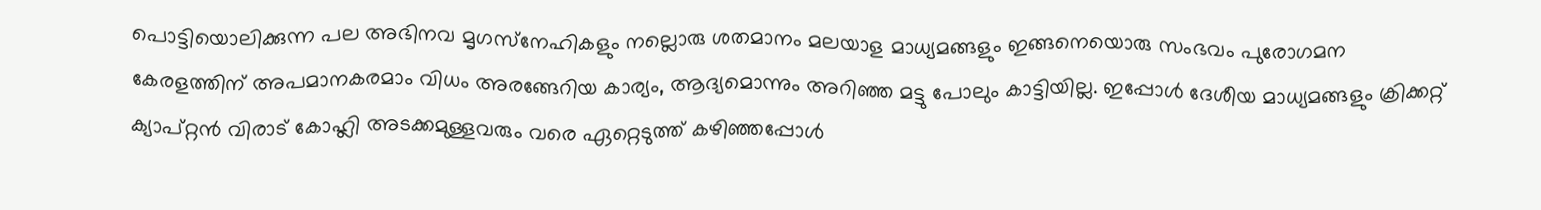പൊട്ടിയൊലിക്കുന്ന പല അഭിനവ മൃഗസ്‌നേഹികളും നല്ലൊരു ശതമാനം മലയാള മാധ്യമങ്ങളും ഇങ്ങനെയൊരു സംഭവം പുരോഗമന കേരളത്തിന് അപമാനകരമാം വിധം അരങ്ങേറിയ കാര്യം, ആദ്യമൊന്നും അറിഞ്ഞ മട്ടു പോലും കാട്ടിയില്ല. ഇപ്പോള്‍ ദേശീയ മാധ്യമങ്ങളും ക്രിക്കറ്റ് ക്യാപ്റ്റന്‍ വിരാട് കോഹ്ലി അടക്കമുള്ളവരും വരെ ഏറ്റെടുത്ത് കഴിഞ്ഞപ്പോള്‍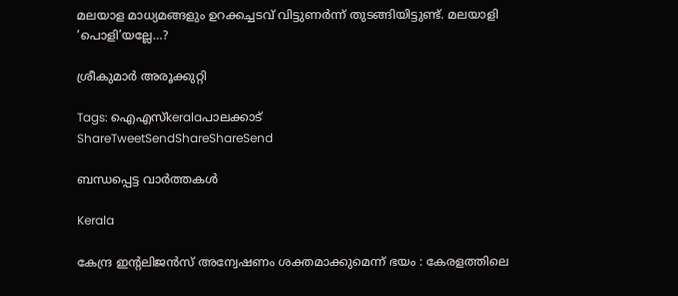മലയാള മാധ്യമങ്ങളും ഉറക്കച്ചടവ് വിട്ടുണര്‍ന്ന് തുടങ്ങിയിട്ടുണ്ട്. മലയാളി ‘പൊളി’യല്ലേ…?

ശ്രീകുമാര്‍ അരൂക്കുറ്റി

Tags: ഐഎസ്keralaപാലക്കാട്
ShareTweetSendShareShareSend

ബന്ധപ്പെട്ട വാര്‍ത്തകള്‍

Kerala

കേന്ദ്ര ഇന്റലിജൻസ് അന്വേഷണം ശക്തമാക്കുമെന്ന് ഭയം : കേരളത്തിലെ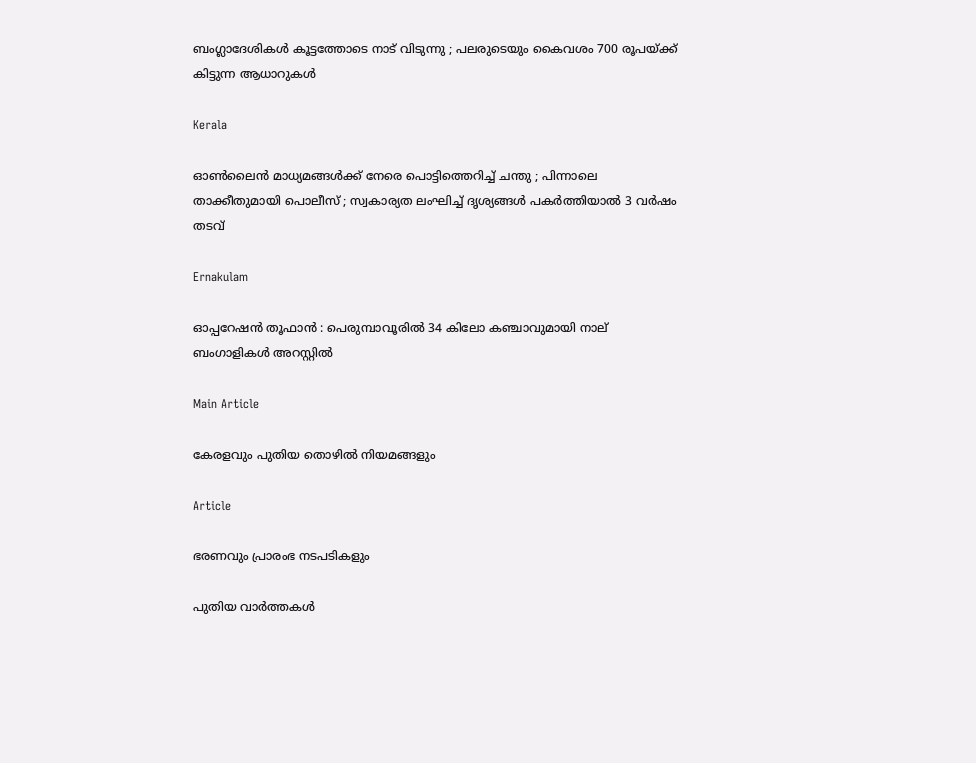ബംഗ്ലാദേശികൾ കൂട്ടത്തോടെ നാട് വിടുന്നു ; പലരുടെയും കൈവശം 700 രൂപയ്‌ക്ക് കിട്ടുന്ന ആധാറുകൾ

Kerala

ഓൺലൈൻ മാധ്യമങ്ങൾക്ക് നേരെ പൊട്ടിത്തെറിച്ച് ചന്തു ; പിന്നാലെ താക്കീതുമായി പൊലീസ് ; സ്വകാര്യത ലംഘിച്ച് ദൃശ്യങ്ങൾ പകർത്തിയാൽ 3 വർഷം തടവ്

Ernakulam

ഓപ്പറേഷൻ തൂഫാൻ : പെരുമ്പാവൂരിൽ 34 കിലോ കഞ്ചാവുമായി നാല് ബംഗാളികൾ അറസ്റ്റിൽ

Main Article

കേരളവും പുതിയ തൊഴില്‍ നിയമങ്ങളും

Article

ഭരണവും പ്രാരംഭ നടപടികളും

പുതിയ വാര്‍ത്തകള്‍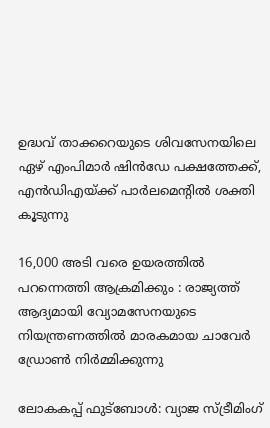ഉദ്ധവ് താക്കറെയുടെ ശിവസേനയിലെ ഏഴ് എംപിമാര്‍ ഷിന്‍ഡേ പക്ഷത്തേക്ക്, എന്‍ഡിഎയ്‌ക്ക് പാര്‍ലമെന്‍റില്‍ ശക്തി കൂടുന്നു

16,000 അടി വരെ ഉയരത്തിൽ പറന്നെത്തി ആക്രമിക്കും : രാജ്യത്ത് ആദ്യമായി വ്യോമസേനയുടെ നിയന്ത്രണത്തിൽ മാരകമായ ചാവേർ ഡ്രോൺ നിർമ്മിക്കുന്നു

ലോകകപ്പ് ഫുട്ബോൾ: വ്യാജ സ്ട്രീമിംഗ്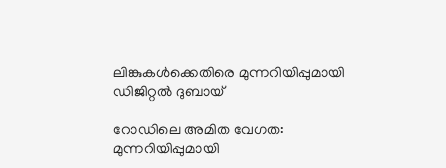ലിങ്കുകൾക്കെതിരെ മുന്നറിയിപ്പുമായി ഡിജിറ്റൽ ദുബായ്

റോഡിലെ അമിത വേഗത: മുന്നറിയിപ്പുമായി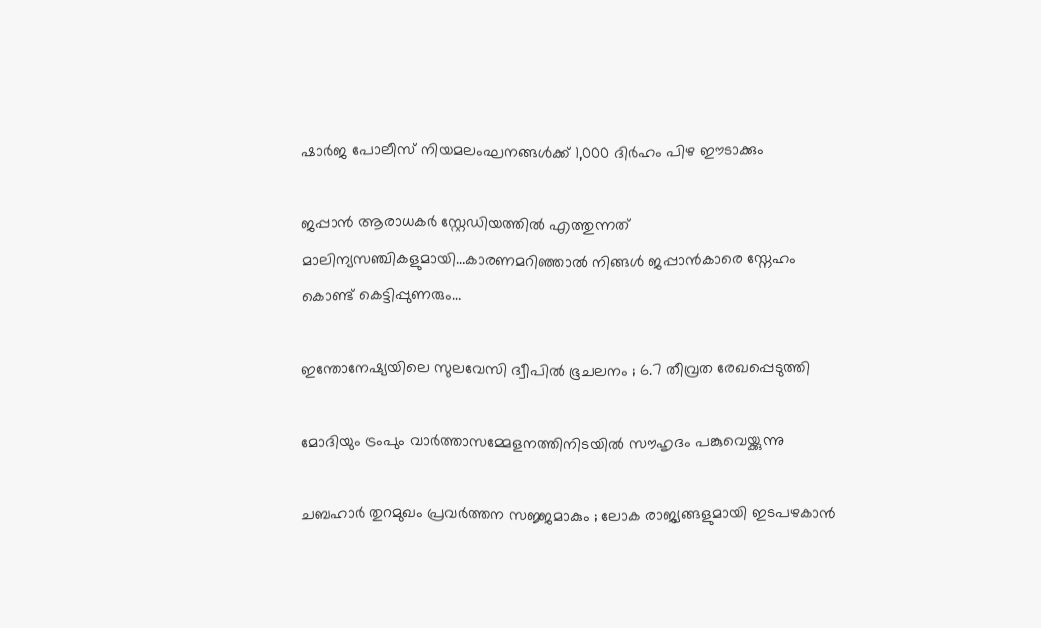ഷാർജ പോലീസ് നിയമലംഘനങ്ങൾക്ക് 1,000 ദിർഹം പിഴ ഈടാക്കും

ജപ്പാന്‍ ആരാധകര്‍ സ്റ്റേഡിയത്തില്‍ എത്തുന്നത് മാലിന്യസഞ്ചികളുമായി…കാരണമറിഞ്ഞാല്‍ നിങ്ങള്‍ ജപ്പാന്‍കാരെ സ്നേഹം കൊണ്ട് കെട്ടിപ്പുണരും…

ഇന്തോനേഷ്യയിലെ സുലവേസി ദ്വീപിൽ ഭൂചലനം ; 6.7 തീവ്രത രേഖപ്പെടുത്തി

മോദിയും ട്രംപും വാര്‍ത്താസമ്മേളനത്തിനിടയില്‍ സൗഹൃദം പങ്കുവെയ്ക്കുന്നു

ചബഹാര്‍ തുറമുഖം പ്രവർത്തന സജ്ജമാകും ; ലോക രാജ്യങ്ങളുമായി ഇടപഴകാന്‍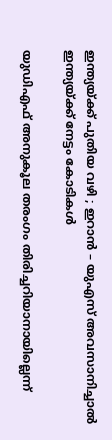ഇന്ത്യയ്‌ക്ക് പുതിയ വഴി ; ഇറാൻ – യുഎസ് അവസാനിച്ചാൽ ഇന്ത്യയ്‌ക്ക് നേട്ടം കോടികൾ

യുഡിഎഫ് അനുകൂല തരംഗം തിരിച്ചറിയാനായില്ലെന്ന്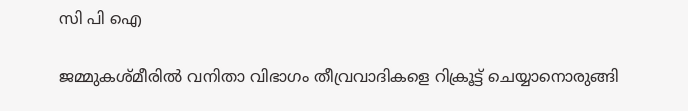സി പി ഐ

ജമ്മുകശ്മീരിൽ വനിതാ വിഭാഗം തീവ്രവാദികളെ റിക്രൂട്ട് ചെയ്യാനൊരുങ്ങി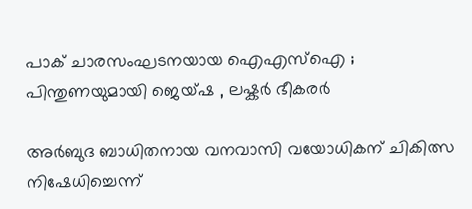പാക് ചാരസംഘടനയായ ഐഎസ്ഐ ; പിന്തുണയുമായി ജെയ്ഷ , ലഷ്കർ ഭീകരർ

അര്‍ബുദ ബാധിതനായ വനവാസി വയോധികന് ചികിത്സ നിഷേധിച്ചെന്ന്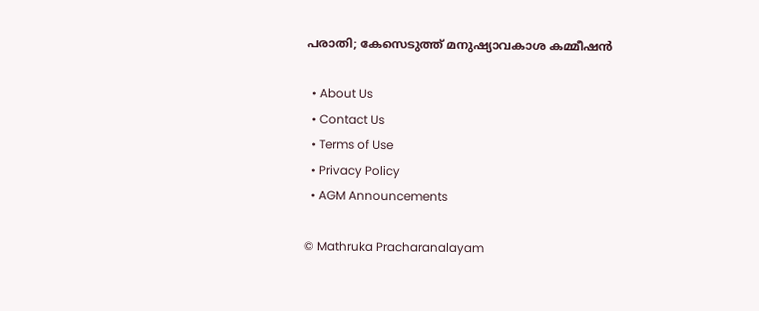പരാതി; കേസെടുത്ത് മനുഷ്യാവകാശ കമ്മീഷന്‍

  • About Us
  • Contact Us
  • Terms of Use
  • Privacy Policy
  • AGM Announcements

© Mathruka Pracharanalayam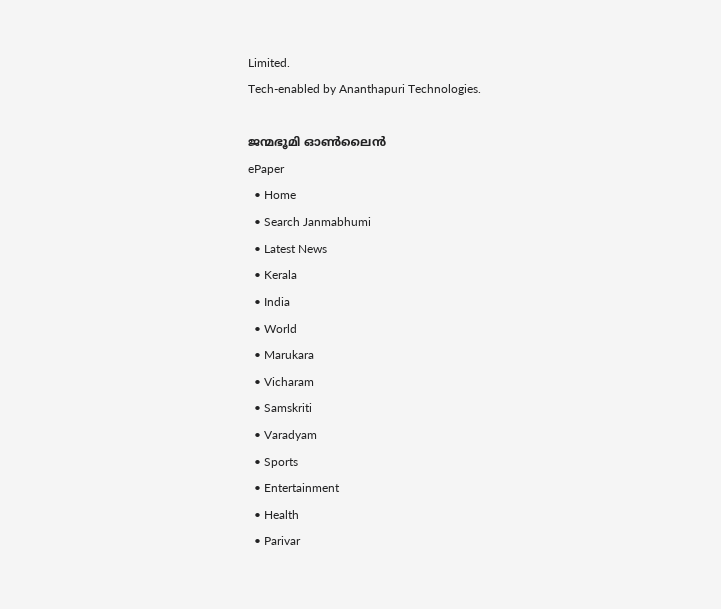Limited.
Tech-enabled by Ananthapuri Technologies.

ജന്മഭൂമി ഓണ്‍ലൈന്‍
ePaper
  • Home
  • Search Janmabhumi
  • Latest News
  • Kerala
  • India
  • World
  • Marukara
  • Vicharam
  • Samskriti
  • Varadyam
  • Sports
  • Entertainment
  • Health
  • Parivar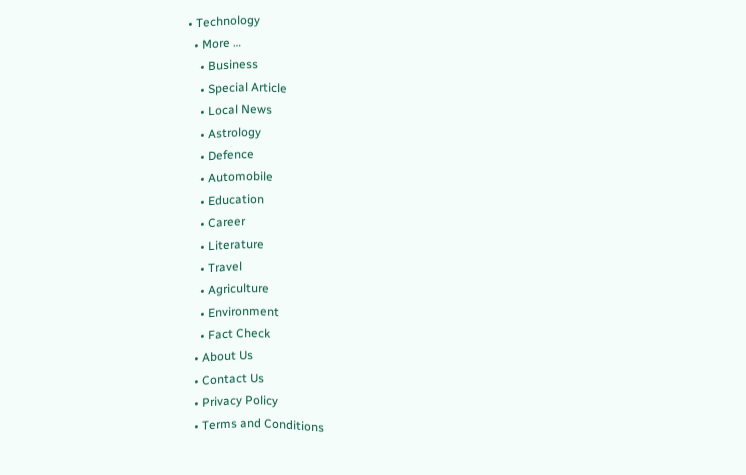• Technology
  • More …
    • Business
    • Special Article
    • Local News
    • Astrology
    • Defence
    • Automobile
    • Education
    • Career
    • Literature
    • Travel
    • Agriculture
    • Environment
    • Fact Check
  • About Us
  • Contact Us
  • Privacy Policy
  • Terms and Conditions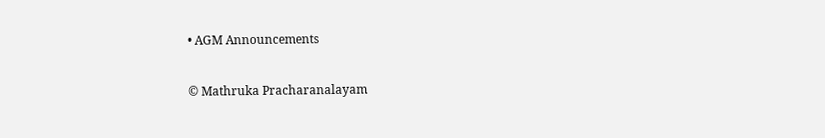• AGM Announcements

© Mathruka Pracharanalayam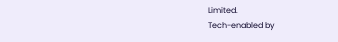Limited.
Tech-enabled by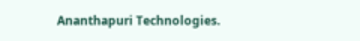Ananthapuri Technologies.